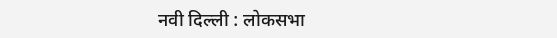नवी दिल्ली : लोकसभा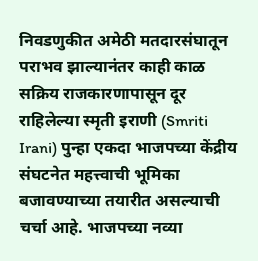निवडणुकीत अमेठी मतदारसंघातून पराभव झाल्यानंतर काही काळ सक्रिय राजकारणापासून दूर राहिलेल्या स्मृती इराणी (Smriti Irani) पुन्हा एकदा भाजपच्या केंद्रीय संघटनेत महत्त्वाची भूमिका बजावण्याच्या तयारीत असल्याची चर्चा आहे. भाजपच्या नव्या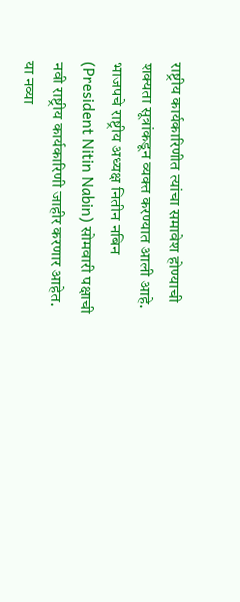राष्ट्रीय कार्यकारिणीत त्यांचा समावेश होण्याची शक्यता सूत्रांकडून व्यक्त करण्यात आली आहे.
भाजपचे राष्ट्रीय अध्यक्ष नितीन नबिन (President Nitin Nabin) सोमवारी पक्षाची नवी राष्ट्रीय कार्यकारिणी जाहीर करणार आहेत. या नव्या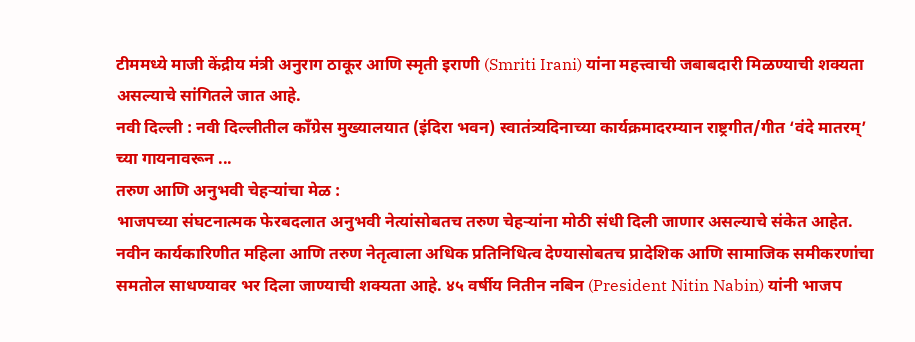टीममध्ये माजी केंद्रीय मंत्री अनुराग ठाकूर आणि स्मृती इराणी (Smriti Irani) यांना महत्त्वाची जबाबदारी मिळण्याची शक्यता असल्याचे सांगितले जात आहे.
नवी दिल्ली : नवी दिल्लीतील काँग्रेस मुख्यालयात (इंदिरा भवन) स्वातंत्र्यदिनाच्या कार्यक्रमादरम्यान राष्ट्रगीत/गीत ‘वंदे मातरम्’ च्या गायनावरून ...
तरुण आणि अनुभवी चेहऱ्यांचा मेळ :
भाजपच्या संघटनात्मक फेरबदलात अनुभवी नेत्यांसोबतच तरुण चेहऱ्यांना मोठी संधी दिली जाणार असल्याचे संकेत आहेत. नवीन कार्यकारिणीत महिला आणि तरुण नेतृत्वाला अधिक प्रतिनिधित्व देण्यासोबतच प्रादेशिक आणि सामाजिक समीकरणांचा समतोल साधण्यावर भर दिला जाण्याची शक्यता आहे. ४५ वर्षीय नितीन नबिन (President Nitin Nabin) यांनी भाजप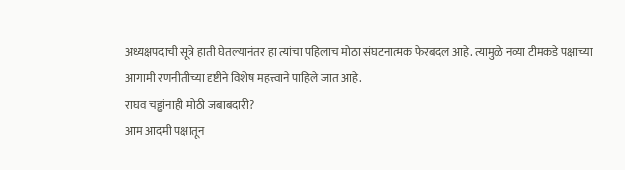अध्यक्षपदाची सूत्रे हाती घेतल्यानंतर हा त्यांचा पहिलाच मोठा संघटनात्मक फेरबदल आहे. त्यामुळे नव्या टीमकडे पक्षाच्या आगामी रणनीतीच्या दृष्टीने विशेष महत्त्वाने पाहिले जात आहे.
राघव चड्ढांनाही मोठी जबाबदारी?
आम आदमी पक्षातून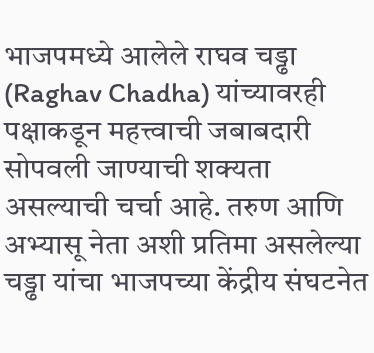भाजपमध्ये आलेले राघव चड्ढा (Raghav Chadha) यांच्यावरही पक्षाकडून महत्त्वाची जबाबदारी सोपवली जाण्याची शक्यता असल्याची चर्चा आहे. तरुण आणि अभ्यासू नेता अशी प्रतिमा असलेल्या चड्ढा यांचा भाजपच्या केंद्रीय संघटनेत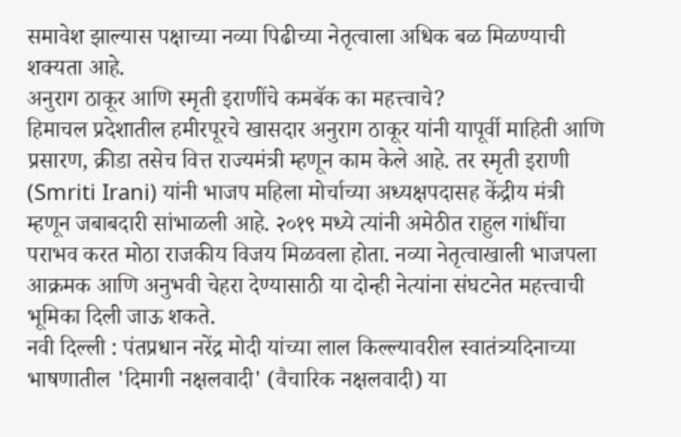समावेश झाल्यास पक्षाच्या नव्या पिढीच्या नेतृत्वाला अधिक बळ मिळण्याची शक्यता आहे.
अनुराग ठाकूर आणि स्मृती इराणींचे कमबॅक का महत्त्वाचे?
हिमाचल प्रदेशातील हमीरपूरचे खासदार अनुराग ठाकूर यांनी यापूर्वी माहिती आणि प्रसारण, क्रीडा तसेच वित्त राज्यमंत्री म्हणून काम केले आहे. तर स्मृती इराणी (Smriti Irani) यांनी भाजप महिला मोर्चाच्या अध्यक्षपदासह केंद्रीय मंत्री म्हणून जबाबदारी सांभाळली आहे. २०१९ मध्ये त्यांनी अमेठीत राहुल गांधींचा पराभव करत मोठा राजकीय विजय मिळवला होता. नव्या नेतृत्वाखाली भाजपला आक्रमक आणि अनुभवी चेहरा देण्यासाठी या दोन्ही नेत्यांना संघटनेत महत्त्वाची भूमिका दिली जाऊ शकते.
नवी दिल्ली : पंतप्रधान नरेंद्र मोदी यांच्या लाल किल्ल्यावरील स्वातंत्र्यदिनाच्या भाषणातील 'दिमागी नक्षलवादी' (वैचारिक नक्षलवादी) या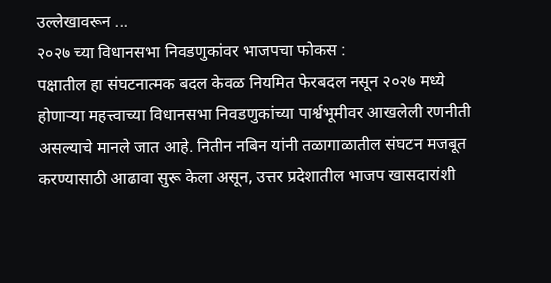उल्लेखावरून ...
२०२७ च्या विधानसभा निवडणुकांवर भाजपचा फोकस :
पक्षातील हा संघटनात्मक बदल केवळ नियमित फेरबदल नसून २०२७ मध्ये होणाऱ्या महत्त्वाच्या विधानसभा निवडणुकांच्या पार्श्वभूमीवर आखलेली रणनीती असल्याचे मानले जात आहे. नितीन नबिन यांनी तळागाळातील संघटन मजबूत करण्यासाठी आढावा सुरू केला असून, उत्तर प्रदेशातील भाजप खासदारांशी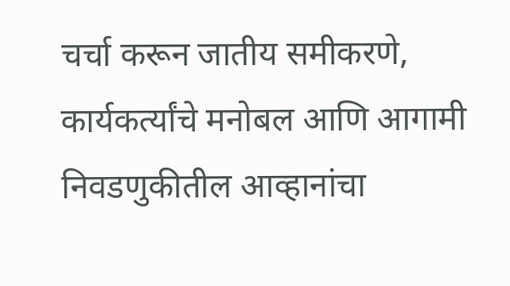चर्चा करून जातीय समीकरणे, कार्यकर्त्यांचे मनोबल आणि आगामी निवडणुकीतील आव्हानांचा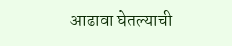आढावा घेतल्याची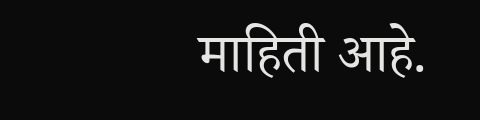माहिती आहे.